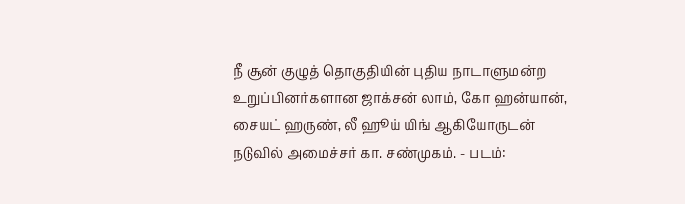நீ சூன் குழுத் தொகுதியின் புதிய நாடாளுமன்ற உறுப்பினர்களான ஜாக்சன் லாம், கோ ஹன்யான், சையட் ஹருண், லீ ஹூய் யிங் ஆகியோருடன் நடுவில் அமைச்சர் கா. சண்முகம். - படம்: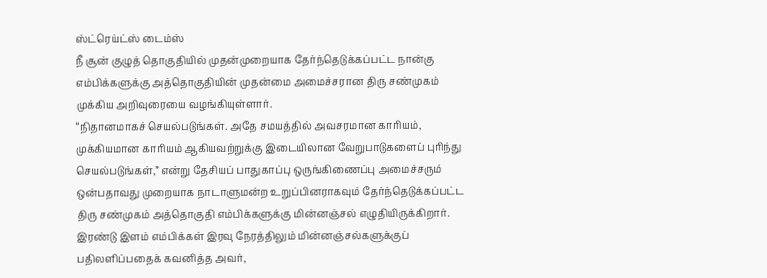ஸ்ட்ரெய்ட்ஸ் டைம்ஸ்
நீ சூன் குழுத் தொகுதியில் முதன்முறையாக தேர்ந்தெடுக்கப்பட்ட நான்கு எம்பிக்களுக்கு அத்தொகுதியின் முதன்மை அமைச்சரான திரு சண்முகம் முக்கிய அறிவுரையை வழங்கியுள்ளார்.
“நிதானமாகச் செயல்படுங்கள். அதே சமயத்தில் அவசரமான காரியம், முக்கியமான காரியம் ஆகியவற்றுக்கு இடையிலான வேறுபாடுகளைப் புரிந்து செயல்படுங்கள்,” என்று தேசியப் பாதுகாப்பு ஒருங்கிணைப்பு அமைச்சரும் ஒன்பதாவது முறையாக நாடாளுமன்ற உறுப்பினராகவும் தேர்ந்தெடுக்கப்பட்ட திரு சண்முகம் அத்தொகுதி எம்பிக்களுக்கு மின்னஞ்சல் எழுதியிருக்கிறார்.
இரண்டு இளம் எம்பிக்கள் இரவு நேரத்திலும் மின்னஞ்சல்களுக்குப் பதிலளிப்பதைக் கவனித்த அவர்,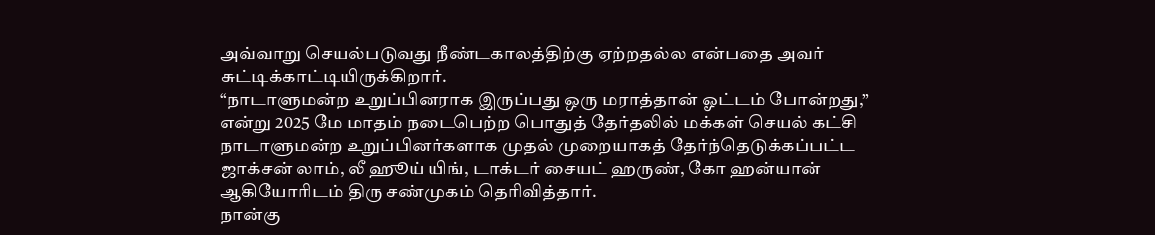அவ்வாறு செயல்படுவது நீண்டகாலத்திற்கு ஏற்றதல்ல என்பதை அவர் சுட்டிக்காட்டியிருக்கிறார்.
“நாடாளுமன்ற உறுப்பினராக இருப்பது ஒரு மராத்தான் ஓட்டம் போன்றது,” என்று 2025 மே மாதம் நடைபெற்ற பொதுத் தேர்தலில் மக்கள் செயல் கட்சி நாடாளுமன்ற உறுப்பினர்களாக முதல் முறையாகத் தேர்ந்தெடுக்கப்பட்ட ஜாக்சன் லாம், லீ ஹூய் யிங், டாக்டர் சையட் ஹருண், கோ ஹன்யான் ஆகியோரிடம் திரு சண்முகம் தெரிவித்தார்.
நான்கு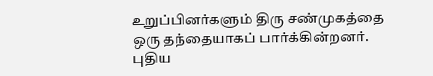உறுப்பினர்களும் திரு சண்முகத்தை ஒரு தந்தையாகப் பார்க்கின்றனர்.
புதிய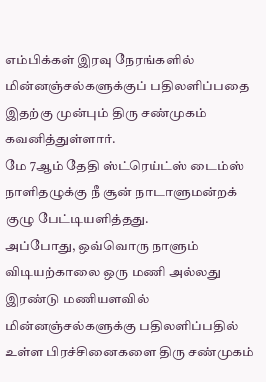எம்பிக்கள் இரவு நேரங்களில் மின்னஞ்சல்களுக்குப் பதிலளிப்பதை இதற்கு முன்பும் திரு சண்முகம் கவனித்துள்ளார்.
மே 7ஆம் தேதி ஸ்ட்ரெய்ட்ஸ் டைம்ஸ் நாளிதழுக்கு நீ சூன் நாடாளுமன்றக் குழு பேட்டியளித்தது.
அப்போது, ஒவ்வொரு நாளும் விடியற்காலை ஒரு மணி அல்லது இரண்டு மணியளவில் மின்னஞ்சல்களுக்கு பதிலளிப்பதில் உள்ள பிரச்சினைகளை திரு சண்முகம்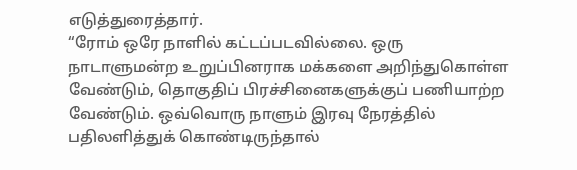எடுத்துரைத்தார்.
“ரோம் ஒரே நாளில் கட்டப்படவில்லை. ஒரு நாடாளுமன்ற உறுப்பினராக மக்களை அறிந்துகொள்ள வேண்டும், தொகுதிப் பிரச்சினைகளுக்குப் பணியாற்ற வேண்டும். ஒவ்வொரு நாளும் இரவு நேரத்தில் பதிலளித்துக் கொண்டிருந்தால்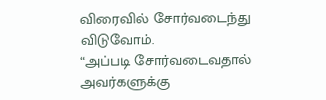விரைவில் சோர்வடைந்து விடுவோம்.
“அப்படி சோர்வடைவதால் அவர்களுக்கு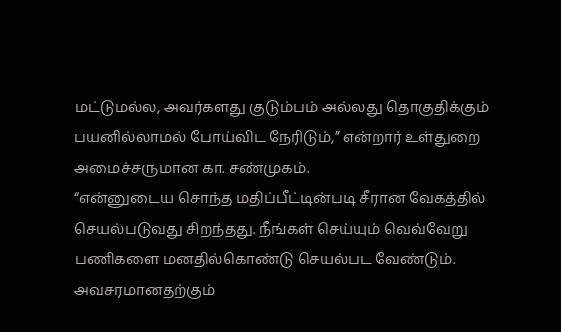மட்டுமல்ல, அவர்களது குடும்பம் அல்லது தொகுதிக்கும் பயனில்லாமல் போய்விட நேரிடும்,” என்றார் உள்துறை அமைச்சருமான கா. சண்முகம்.
“என்னுடைய சொந்த மதிப்பீட்டின்படி சீரான வேகத்தில் செயல்படுவது சிறந்தது. நீங்கள் செய்யும் வெவ்வேறு பணிகளை மனதில்கொண்டு செயல்பட வேண்டும். அவசரமானதற்கும்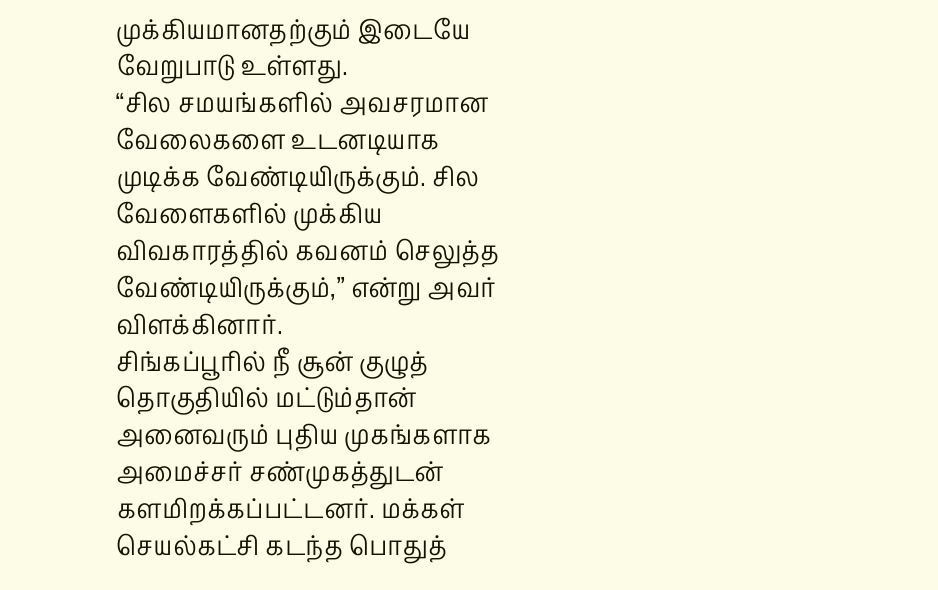முக்கியமானதற்கும் இடையே வேறுபாடு உள்ளது.
“சில சமயங்களில் அவசரமான வேலைகளை உடனடியாக முடிக்க வேண்டியிருக்கும். சில வேளைகளில் முக்கிய விவகாரத்தில் கவனம் செலுத்த வேண்டியிருக்கும்,” என்று அவர் விளக்கினார்.
சிங்கப்பூரில் நீ சூன் குழுத் தொகுதியில் மட்டும்தான் அனைவரும் புதிய முகங்களாக அமைச்சர் சண்முகத்துடன் களமிறக்கப்பட்டனர். மக்கள் செயல்கட்சி கடந்த பொதுத்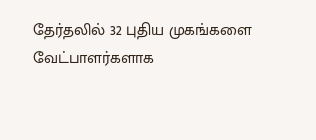தேர்தலில் 32 புதிய முகங்களை வேட்பாளர்களாக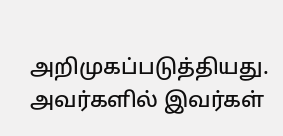அறிமுகப்படுத்தியது. அவர்களில் இவர்கள்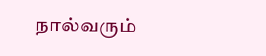நால்வரும்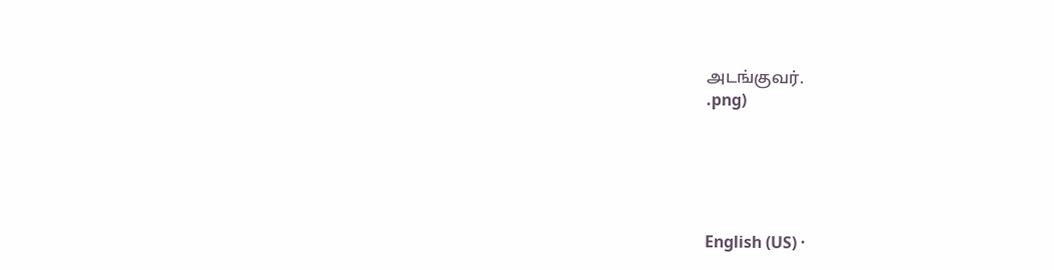அடங்குவர்.
.png)





English (US) ·